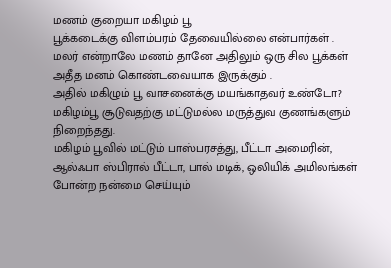மணம் குறையா மகிழம் பூ
பூக்கடைக்கு விளம்பரம் தேவையில்லை என்பார்கள் .
மலர் என்றாலே மணம் தானே அதிலும் ஒரு சில பூக்கள் அதீத மனம் கொண்டவையாக இருக்கும் .
அதில் மகிழும் பூ வாசனைக்கு மயங்காதவர் உண்டோ?
மகிழம்பூ சூடுவதற்கு மட்டுமல்ல மருத்துவ குணங்களும் நிறைந்தது.
மகிழம் பூவில் மட்டும் பாஸ்பரசத்து, பீட்டா அமைரின், ஆல்ஃபா ஸ்பிரால் பீட்டா, பால் மடிக், ஒலியிக் அமிலங்கள் போன்ற நன்மை செய்யும்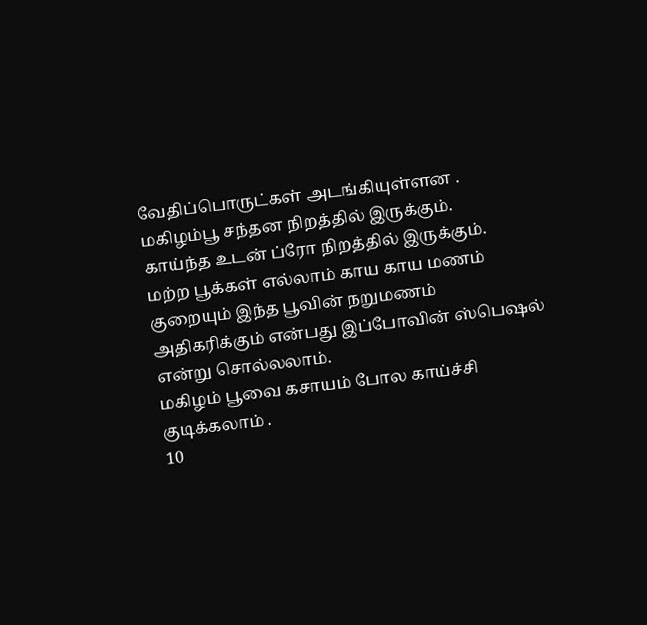வேதிப்பொருட்கள் அடங்கியுள்ளன .
மகிழம்பூ சந்தன நிறத்தில் இருக்கும்.
காய்ந்த உடன் ப்ரோ நிறத்தில் இருக்கும்.
மற்ற பூக்கள் எல்லாம் காய காய மணம் குறையும் இந்த பூவின் நறுமணம் அதிகரிக்கும் என்பது இப்போவின் ஸ்பெஷல் என்று சொல்லலாம்.
மகிழம் பூவை கசாயம் போல காய்ச்சி குடிக்கலாம் .
10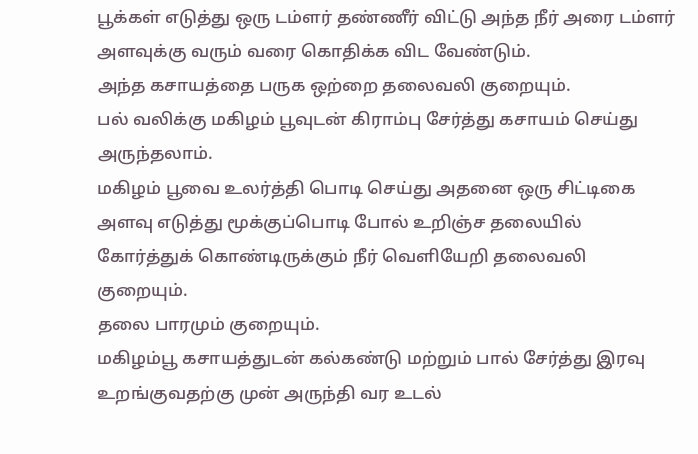பூக்கள் எடுத்து ஒரு டம்ளர் தண்ணீர் விட்டு அந்த நீர் அரை டம்ளர் அளவுக்கு வரும் வரை கொதிக்க விட வேண்டும்.
அந்த கசாயத்தை பருக ஒற்றை தலைவலி குறையும்.
பல் வலிக்கு மகிழம் பூவுடன் கிராம்பு சேர்த்து கசாயம் செய்து அருந்தலாம்.
மகிழம் பூவை உலர்த்தி பொடி செய்து அதனை ஒரு சிட்டிகை அளவு எடுத்து மூக்குப்பொடி போல் உறிஞ்ச தலையில் கோர்த்துக் கொண்டிருக்கும் நீர் வெளியேறி தலைவலி குறையும்.
தலை பாரமும் குறையும்.
மகிழம்பூ கசாயத்துடன் கல்கண்டு மற்றும் பால் சேர்த்து இரவு உறங்குவதற்கு முன் அருந்தி வர உடல்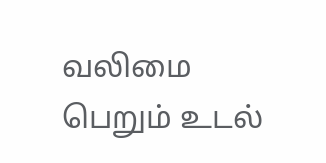வலிமை பெறும் உடல்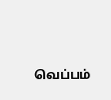வெப்பம்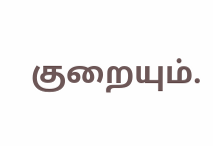குறையும்.